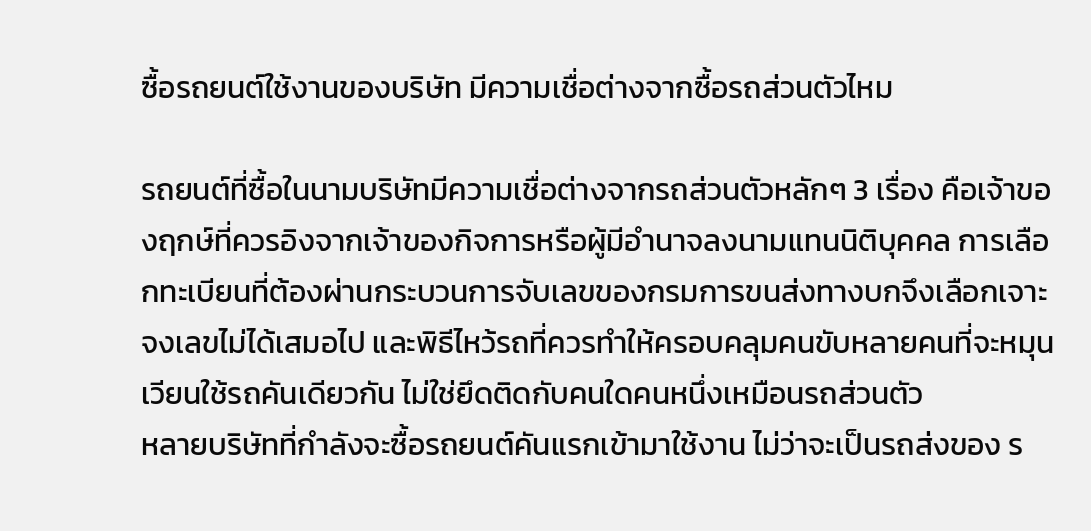ซื้อรถยนต์ใช้งานของบริษัท มีความเชื่อต่างจากซื้อรถส่วนตัวไหม

รถยนต์ที่ซื้อในนามบริษัทมีความเชื่อต่างจากรถส่วนตัวหลักๆ 3 เรื่อง คือเจ้าของฤกษ์ที่ควรอิงจากเจ้าของกิจการหรือผู้มีอำนาจลงนามแทนนิติบุคคล การเลือกทะเบียนที่ต้องผ่านกระบวนการจับเลขของกรมการขนส่งทางบกจึงเลือกเจาะจงเลขไม่ได้เสมอไป และพิธีไหว้รถที่ควรทำให้ครอบคลุมคนขับหลายคนที่จะหมุนเวียนใช้รถคันเดียวกัน ไม่ใช่ยึดติดกับคนใดคนหนึ่งเหมือนรถส่วนตัว
หลายบริษัทที่กำลังจะซื้อรถยนต์คันแรกเข้ามาใช้งาน ไม่ว่าจะเป็นรถส่งของ ร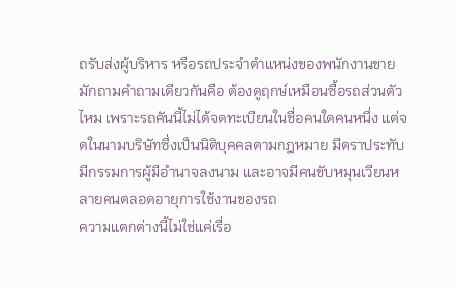ถรับส่งผู้บริหาร หรือรถประจำตำแหน่งของพนักงานขาย มักถามคำถามเดียวกันคือ ต้องดูฤกษ์เหมือนซื้อรถส่วนตัวไหม เพราะรถคันนี้ไม่ได้จดทะเบียนในชื่อคนใดคนหนึ่ง แต่จดในนามบริษัทซึ่งเป็นนิติบุคคลตามกฎหมาย มีตราประทับ มีกรรมการผู้มีอำนาจลงนาม และอาจมีคนขับหมุนเวียนหลายคนตลอดอายุการใช้งานของรถ
ความแตกต่างนี้ไม่ใช่แค่เรื่อ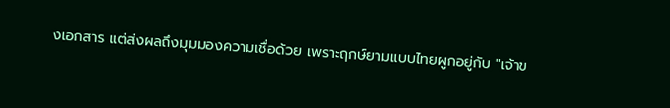งเอกสาร แต่ส่งผลถึงมุมมองความเชื่อด้วย เพราะฤกษ์ยามแบบไทยผูกอยู่กับ "เจ้าข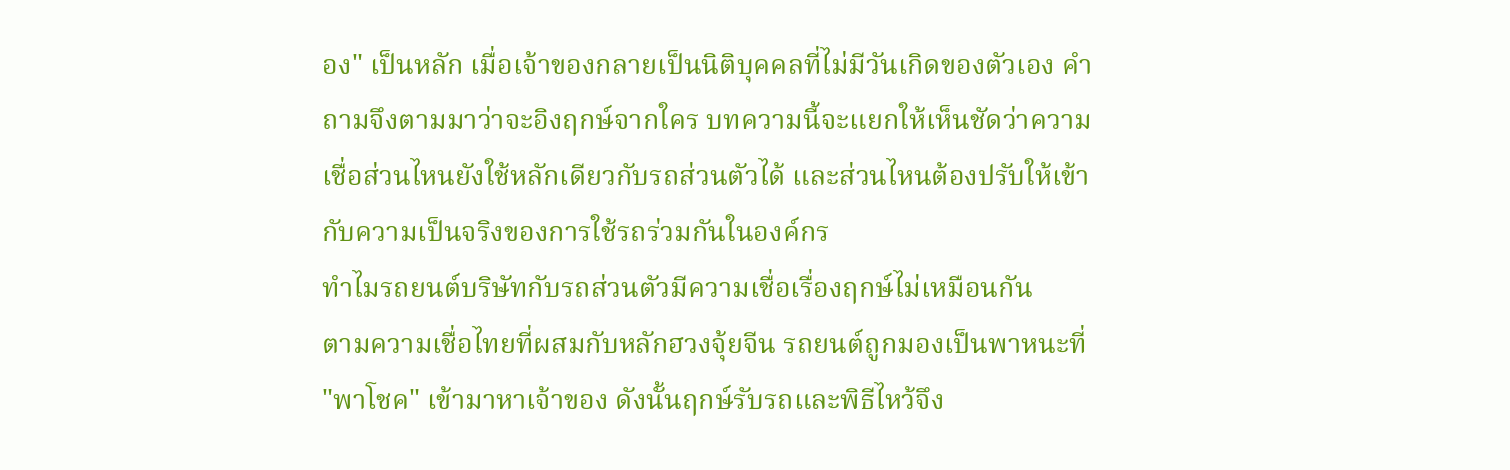อง" เป็นหลัก เมื่อเจ้าของกลายเป็นนิติบุคคลที่ไม่มีวันเกิดของตัวเอง คำถามจึงตามมาว่าจะอิงฤกษ์จากใคร บทความนี้จะแยกให้เห็นชัดว่าความเชื่อส่วนไหนยังใช้หลักเดียวกับรถส่วนตัวได้ และส่วนไหนต้องปรับให้เข้ากับความเป็นจริงของการใช้รถร่วมกันในองค์กร
ทำไมรถยนต์บริษัทกับรถส่วนตัวมีความเชื่อเรื่องฤกษ์ไม่เหมือนกัน
ตามความเชื่อไทยที่ผสมกับหลักฮวงจุ้ยจีน รถยนต์ถูกมองเป็นพาหนะที่ "พาโชค" เข้ามาหาเจ้าของ ดังนั้นฤกษ์รับรถและพิธีไหว้จึง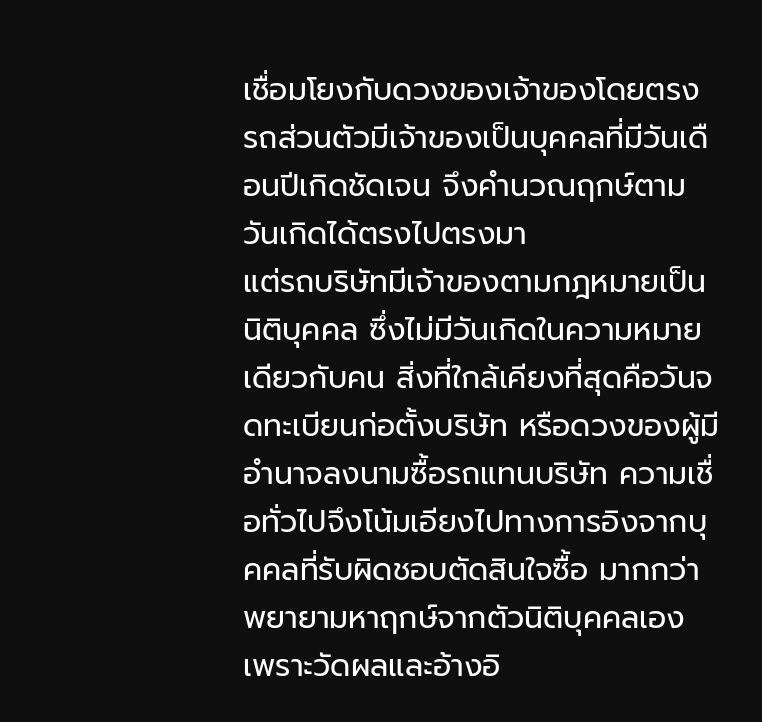เชื่อมโยงกับดวงของเจ้าของโดยตรง รถส่วนตัวมีเจ้าของเป็นบุคคลที่มีวันเดือนปีเกิดชัดเจน จึงคำนวณฤกษ์ตามวันเกิดได้ตรงไปตรงมา
แต่รถบริษัทมีเจ้าของตามกฎหมายเป็นนิติบุคคล ซึ่งไม่มีวันเกิดในความหมายเดียวกับคน สิ่งที่ใกล้เคียงที่สุดคือวันจดทะเบียนก่อตั้งบริษัท หรือดวงของผู้มีอำนาจลงนามซื้อรถแทนบริษัท ความเชื่อทั่วไปจึงโน้มเอียงไปทางการอิงจากบุคคลที่รับผิดชอบตัดสินใจซื้อ มากกว่าพยายามหาฤกษ์จากตัวนิติบุคคลเอง เพราะวัดผลและอ้างอิ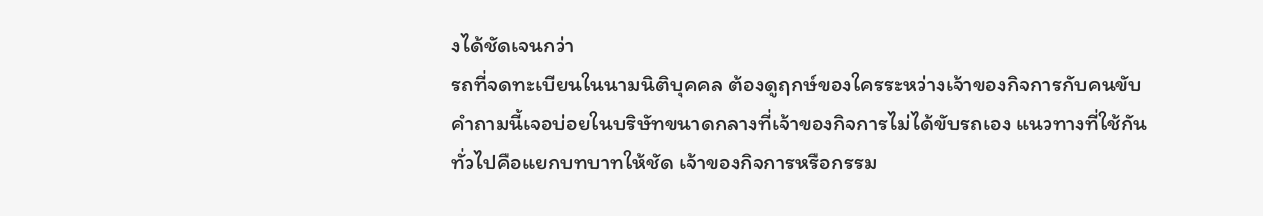งได้ชัดเจนกว่า
รถที่จดทะเบียนในนามนิติบุคคล ต้องดูฤกษ์ของใครระหว่างเจ้าของกิจการกับคนขับ
คำถามนี้เจอบ่อยในบริษัทขนาดกลางที่เจ้าของกิจการไม่ได้ขับรถเอง แนวทางที่ใช้กันทั่วไปคือแยกบทบาทให้ชัด เจ้าของกิจการหรือกรรม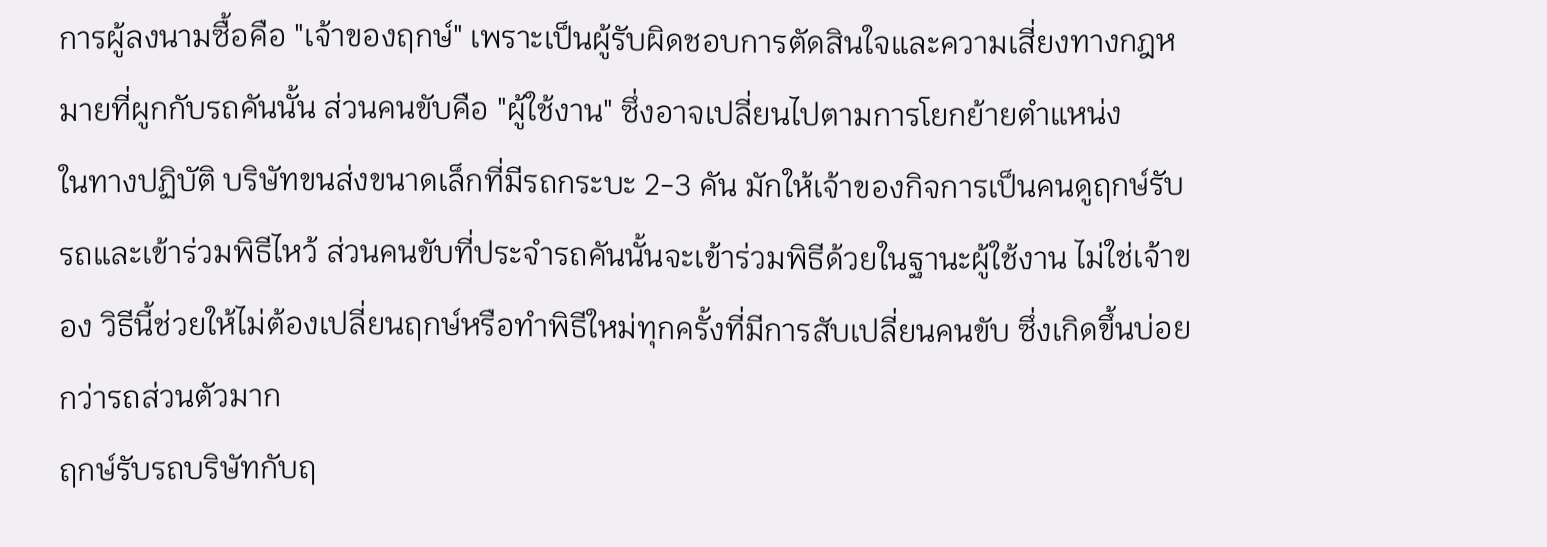การผู้ลงนามซื้อคือ "เจ้าของฤกษ์" เพราะเป็นผู้รับผิดชอบการตัดสินใจและความเสี่ยงทางกฎหมายที่ผูกกับรถคันนั้น ส่วนคนขับคือ "ผู้ใช้งาน" ซึ่งอาจเปลี่ยนไปตามการโยกย้ายตำแหน่ง
ในทางปฏิบัติ บริษัทขนส่งขนาดเล็กที่มีรถกระบะ 2-3 คัน มักให้เจ้าของกิจการเป็นคนดูฤกษ์รับรถและเข้าร่วมพิธีไหว้ ส่วนคนขับที่ประจำรถคันนั้นจะเข้าร่วมพิธีด้วยในฐานะผู้ใช้งาน ไม่ใช่เจ้าของ วิธีนี้ช่วยให้ไม่ต้องเปลี่ยนฤกษ์หรือทำพิธีใหม่ทุกครั้งที่มีการสับเปลี่ยนคนขับ ซึ่งเกิดขึ้นบ่อยกว่ารถส่วนตัวมาก
ฤกษ์รับรถบริษัทกับฤ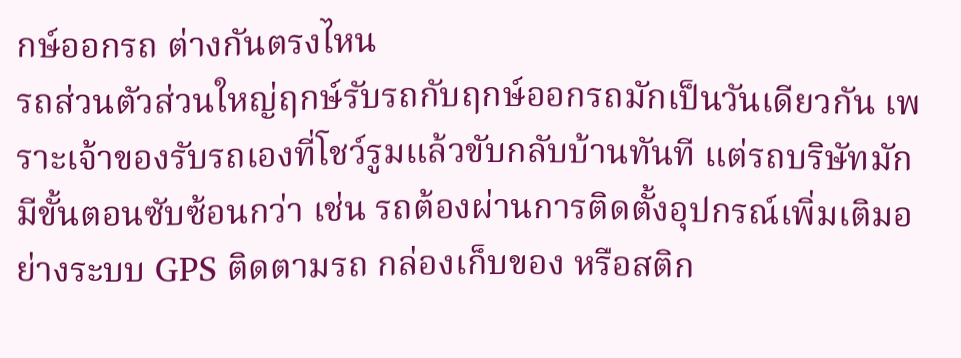กษ์ออกรถ ต่างกันตรงไหน
รถส่วนตัวส่วนใหญ่ฤกษ์รับรถกับฤกษ์ออกรถมักเป็นวันเดียวกัน เพราะเจ้าของรับรถเองที่โชว์รูมแล้วขับกลับบ้านทันที แต่รถบริษัทมักมีขั้นตอนซับซ้อนกว่า เช่น รถต้องผ่านการติดตั้งอุปกรณ์เพิ่มเติมอย่างระบบ GPS ติดตามรถ กล่องเก็บของ หรือสติก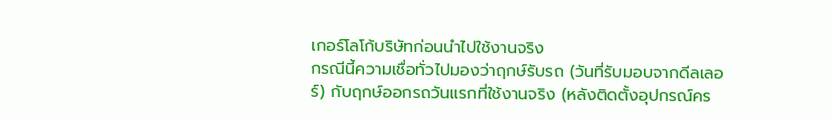เกอร์โลโก้บริษัทก่อนนำไปใช้งานจริง
กรณีนี้ความเชื่อทั่วไปมองว่าฤกษ์รับรถ (วันที่รับมอบจากดีลเลอร์) กับฤกษ์ออกรถวันแรกที่ใช้งานจริง (หลังติดตั้งอุปกรณ์คร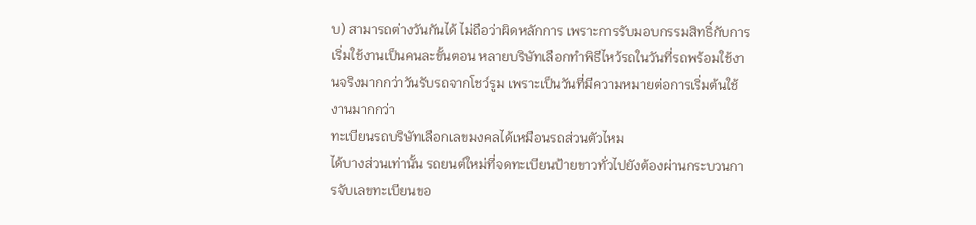บ) สามารถต่างวันกันได้ ไม่ถือว่าผิดหลักการ เพราะการรับมอบกรรมสิทธิ์กับการเริ่มใช้งานเป็นคนละขั้นตอน หลายบริษัทเลือกทำพิธีไหว้รถในวันที่รถพร้อมใช้งานจริงมากกว่าวันรับรถจากโชว์รูม เพราะเป็นวันที่มีความหมายต่อการเริ่มต้นใช้งานมากกว่า
ทะเบียนรถบริษัทเลือกเลขมงคลได้เหมือนรถส่วนตัวไหม
ได้บางส่วนเท่านั้น รถยนต์ใหม่ที่จดทะเบียนป้ายขาวทั่วไปยังต้องผ่านกระบวนการจับเลขทะเบียนขอ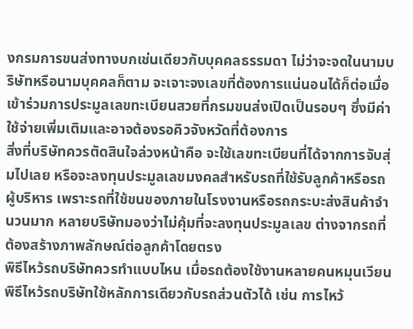งกรมการขนส่งทางบกเช่นเดียวกับบุคคลธรรมดา ไม่ว่าจะจดในนามบริษัทหรือนามบุคคลก็ตาม จะเจาะจงเลขที่ต้องการแน่นอนได้ก็ต่อเมื่อเข้าร่วมการประมูลเลขทะเบียนสวยที่กรมขนส่งเปิดเป็นรอบๆ ซึ่งมีค่าใช้จ่ายเพิ่มเติมและอาจต้องรอคิวจังหวัดที่ต้องการ
สิ่งที่บริษัทควรตัดสินใจล่วงหน้าคือ จะใช้เลขทะเบียนที่ได้จากการจับสุ่มไปเลย หรือจะลงทุนประมูลเลขมงคลสำหรับรถที่ใช้รับลูกค้าหรือรถผู้บริหาร เพราะรถที่ใช้ขนของภายในโรงงานหรือรถกระบะส่งสินค้าจำนวนมาก หลายบริษัทมองว่าไม่คุ้มที่จะลงทุนประมูลเลข ต่างจากรถที่ต้องสร้างภาพลักษณ์ต่อลูกค้าโดยตรง
พิธีไหว้รถบริษัทควรทำแบบไหน เมื่อรถต้องใช้งานหลายคนหมุนเวียน
พิธีไหว้รถบริษัทใช้หลักการเดียวกับรถส่วนตัวได้ เช่น การไหว้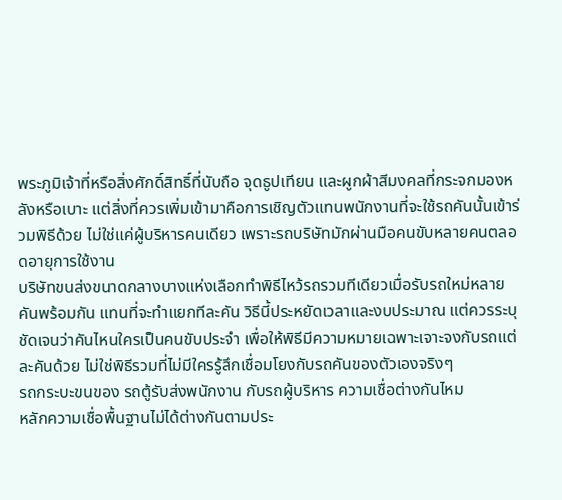พระภูมิเจ้าที่หรือสิ่งศักดิ์สิทธิ์ที่นับถือ จุดธูปเทียน และผูกผ้าสีมงคลที่กระจกมองหลังหรือเบาะ แต่สิ่งที่ควรเพิ่มเข้ามาคือการเชิญตัวแทนพนักงานที่จะใช้รถคันนั้นเข้าร่วมพิธีด้วย ไม่ใช่แค่ผู้บริหารคนเดียว เพราะรถบริษัทมักผ่านมือคนขับหลายคนตลอดอายุการใช้งาน
บริษัทขนส่งขนาดกลางบางแห่งเลือกทำพิธีไหว้รถรวมทีเดียวเมื่อรับรถใหม่หลายคันพร้อมกัน แทนที่จะทำแยกทีละคัน วิธีนี้ประหยัดเวลาและงบประมาณ แต่ควรระบุชัดเจนว่าคันไหนใครเป็นคนขับประจำ เพื่อให้พิธีมีความหมายเฉพาะเจาะจงกับรถแต่ละคันด้วย ไม่ใช่พิธีรวมที่ไม่มีใครรู้สึกเชื่อมโยงกับรถคันของตัวเองจริงๆ
รถกระบะขนของ รถตู้รับส่งพนักงาน กับรถผู้บริหาร ความเชื่อต่างกันไหม
หลักความเชื่อพื้นฐานไม่ได้ต่างกันตามประ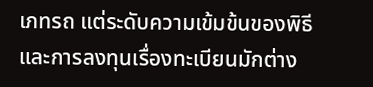เภทรถ แต่ระดับความเข้มข้นของพิธีและการลงทุนเรื่องทะเบียนมักต่าง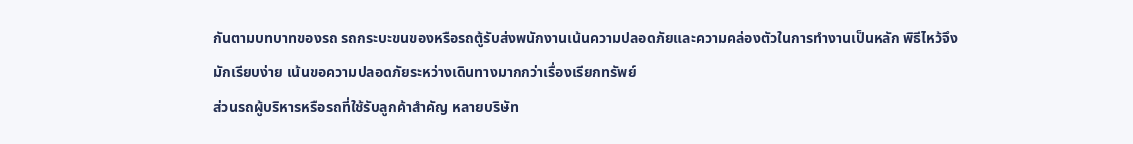กันตามบทบาทของรถ รถกระบะขนของหรือรถตู้รับส่งพนักงานเน้นความปลอดภัยและความคล่องตัวในการทำงานเป็นหลัก พิธีไหว้จึงมักเรียบง่าย เน้นขอความปลอดภัยระหว่างเดินทางมากกว่าเรื่องเรียกทรัพย์
ส่วนรถผู้บริหารหรือรถที่ใช้รับลูกค้าสำคัญ หลายบริษัท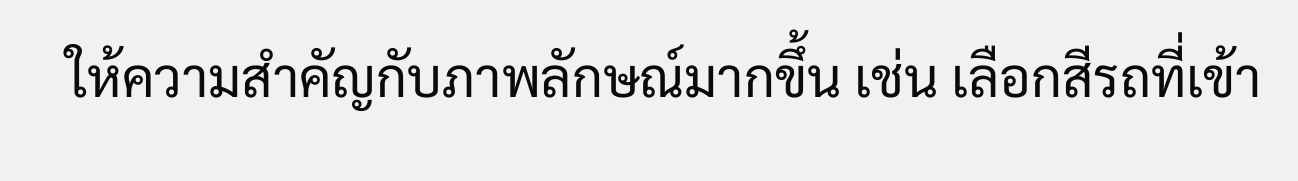ให้ความสำคัญกับภาพลักษณ์มากขึ้น เช่น เลือกสีรถที่เข้า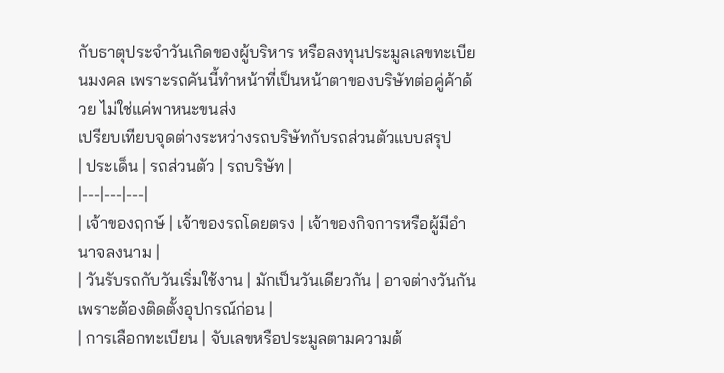กับธาตุประจำวันเกิดของผู้บริหาร หรือลงทุนประมูลเลขทะเบียนมงคล เพราะรถคันนี้ทำหน้าที่เป็นหน้าตาของบริษัทต่อคู่ค้าด้วย ไม่ใช่แค่พาหนะขนส่ง
เปรียบเทียบจุดต่างระหว่างรถบริษัทกับรถส่วนตัวแบบสรุป
| ประเด็น | รถส่วนตัว | รถบริษัท |
|---|---|---|
| เจ้าของฤกษ์ | เจ้าของรถโดยตรง | เจ้าของกิจการหรือผู้มีอำนาจลงนาม |
| วันรับรถกับวันเริ่มใช้งาน | มักเป็นวันเดียวกัน | อาจต่างวันกันเพราะต้องติดตั้งอุปกรณ์ก่อน |
| การเลือกทะเบียน | จับเลขหรือประมูลตามความต้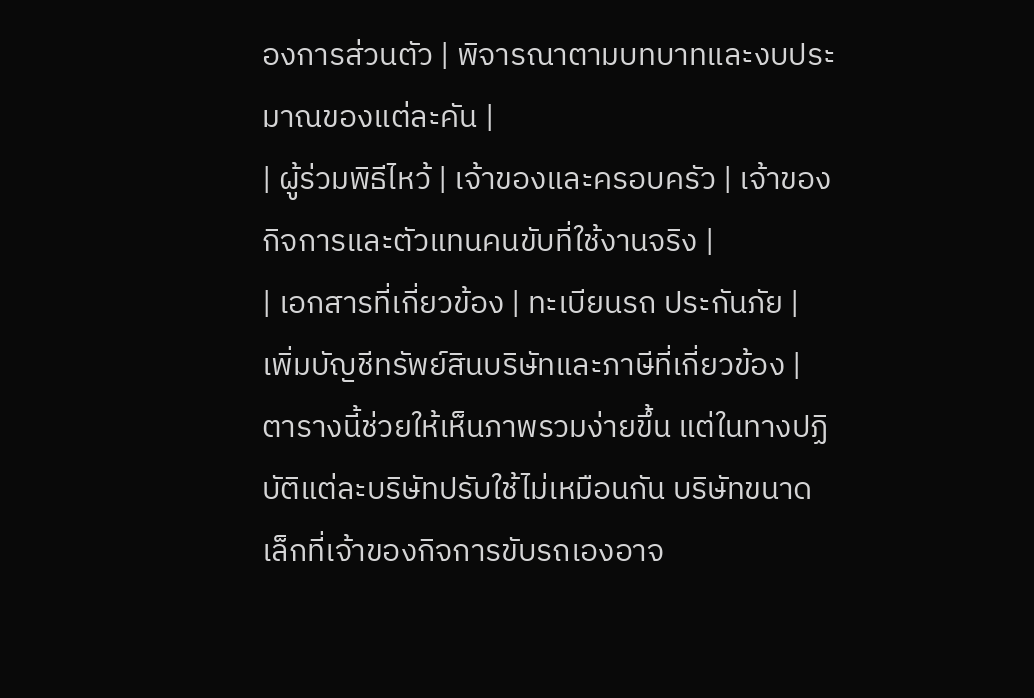องการส่วนตัว | พิจารณาตามบทบาทและงบประมาณของแต่ละคัน |
| ผู้ร่วมพิธีไหว้ | เจ้าของและครอบครัว | เจ้าของกิจการและตัวแทนคนขับที่ใช้งานจริง |
| เอกสารที่เกี่ยวข้อง | ทะเบียนรถ ประกันภัย | เพิ่มบัญชีทรัพย์สินบริษัทและภาษีที่เกี่ยวข้อง |
ตารางนี้ช่วยให้เห็นภาพรวมง่ายขึ้น แต่ในทางปฏิบัติแต่ละบริษัทปรับใช้ไม่เหมือนกัน บริษัทขนาดเล็กที่เจ้าของกิจการขับรถเองอาจ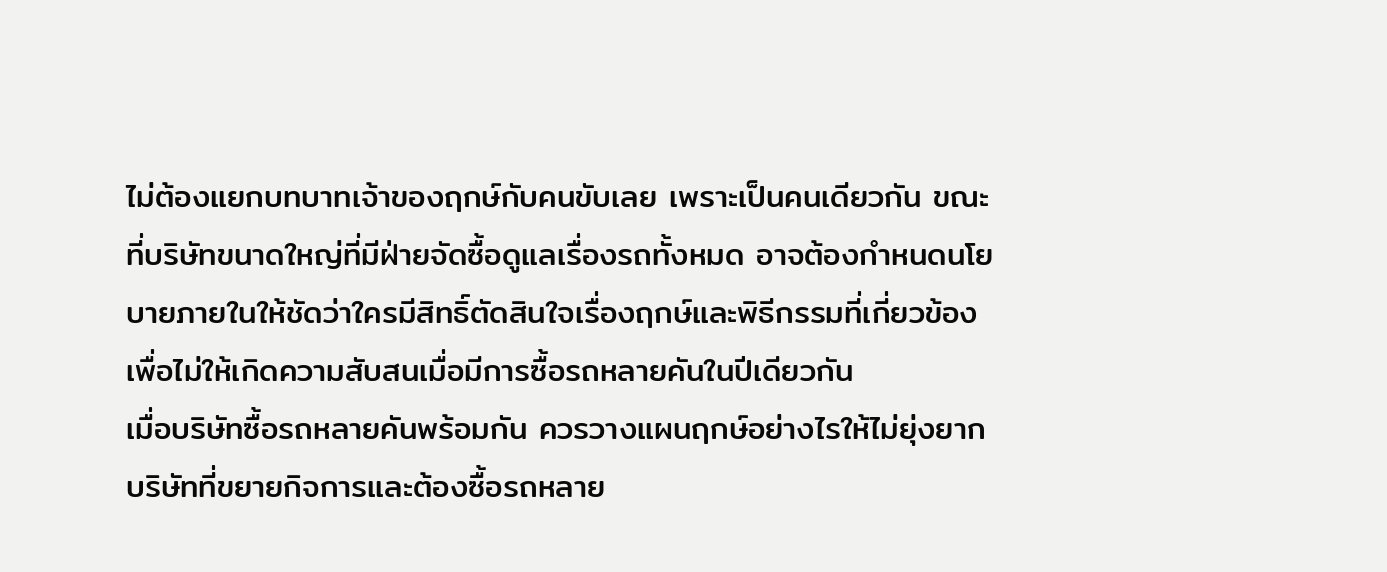ไม่ต้องแยกบทบาทเจ้าของฤกษ์กับคนขับเลย เพราะเป็นคนเดียวกัน ขณะที่บริษัทขนาดใหญ่ที่มีฝ่ายจัดซื้อดูแลเรื่องรถทั้งหมด อาจต้องกำหนดนโยบายภายในให้ชัดว่าใครมีสิทธิ์ตัดสินใจเรื่องฤกษ์และพิธีกรรมที่เกี่ยวข้อง เพื่อไม่ให้เกิดความสับสนเมื่อมีการซื้อรถหลายคันในปีเดียวกัน
เมื่อบริษัทซื้อรถหลายคันพร้อมกัน ควรวางแผนฤกษ์อย่างไรให้ไม่ยุ่งยาก
บริษัทที่ขยายกิจการและต้องซื้อรถหลาย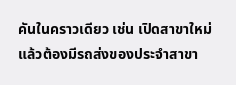คันในคราวเดียว เช่น เปิดสาขาใหม่แล้วต้องมีรถส่งของประจำสาขา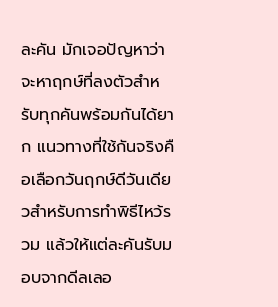ละคัน มักเจอปัญหาว่าจะหาฤกษ์ที่ลงตัวสำหรับทุกคันพร้อมกันได้ยาก แนวทางที่ใช้กันจริงคือเลือกวันฤกษ์ดีวันเดียวสำหรับการทำพิธีไหว้รวม แล้วให้แต่ละคันรับมอบจากดีลเลอ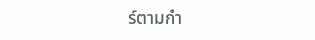ร์ตามกำ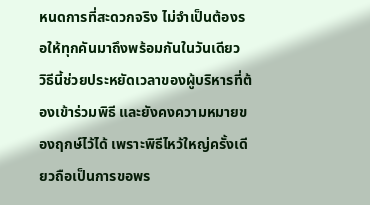หนดการที่สะดวกจริง ไม่จำเป็นต้องรอให้ทุกคันมาถึงพร้อมกันในวันเดียว
วิธีนี้ช่วยประหยัดเวลาของผู้บริหารที่ต้องเข้าร่วมพิธี และยังคงความหมายของฤกษ์ไว้ได้ เพราะพิธีไหว้ใหญ่ครั้งเดียวถือเป็นการขอพร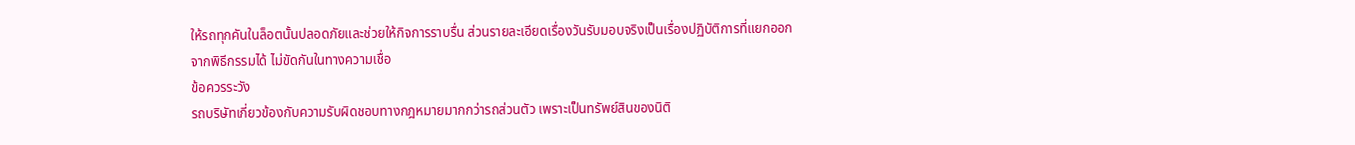ให้รถทุกคันในล็อตนั้นปลอดภัยและช่วยให้กิจการราบรื่น ส่วนรายละเอียดเรื่องวันรับมอบจริงเป็นเรื่องปฏิบัติการที่แยกออกจากพิธีกรรมได้ ไม่ขัดกันในทางความเชื่อ
ข้อควรระวัง
รถบริษัทเกี่ยวข้องกับความรับผิดชอบทางกฎหมายมากกว่ารถส่วนตัว เพราะเป็นทรัพย์สินของนิติ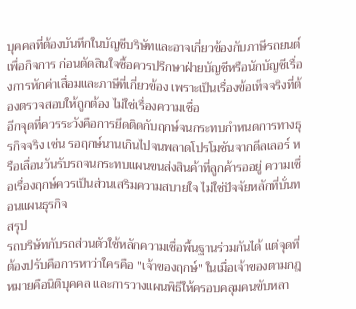บุคคลที่ต้องบันทึกในบัญชีบริษัทและอาจเกี่ยวข้องกับภาษีรถยนต์เพื่อกิจการ ก่อนตัดสินใจซื้อควรปรึกษาฝ่ายบัญชีหรือนักบัญชีเรื่องการหักค่าเสื่อมและภาษีที่เกี่ยวข้อง เพราะเป็นเรื่องข้อเท็จจริงที่ต้องตรวจสอบให้ถูกต้อง ไม่ใช่เรื่องความเชื่อ
อีกจุดที่ควรระวังคือการยึดติดกับฤกษ์จนกระทบกำหนดการทางธุรกิจจริง เช่น รอฤกษ์นานเกินไปจนพลาดโปรโมชันจากดีลเลอร์ หรือเลื่อนวันรับรถจนกระทบแผนขนส่งสินค้าที่ลูกค้ารออยู่ ความเชื่อเรื่องฤกษ์ควรเป็นส่วนเสริมความสบายใจ ไม่ใช่ปัจจัยหลักที่บั่นทอนแผนธุรกิจ
สรุป
รถบริษัทกับรถส่วนตัวใช้หลักความเชื่อพื้นฐานร่วมกันได้ แต่จุดที่ต้องปรับคือการหาว่าใครคือ "เจ้าของฤกษ์" ในเมื่อเจ้าของตามกฎหมายคือนิติบุคคล และการวางแผนพิธีให้ครอบคลุมคนขับหลา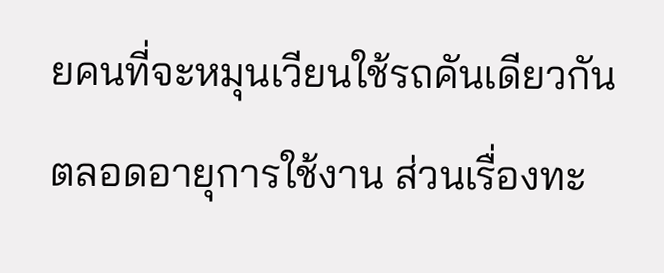ยคนที่จะหมุนเวียนใช้รถคันเดียวกันตลอดอายุการใช้งาน ส่วนเรื่องทะ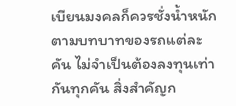เบียนมงคลก็ควรชั่งน้ำหนักตามบทบาทของรถแต่ละคัน ไม่จำเป็นต้องลงทุนเท่ากันทุกคัน สิ่งสำคัญก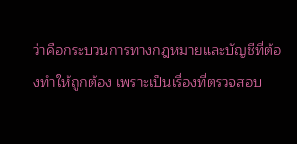ว่าคือกระบวนการทางกฎหมายและบัญชีที่ต้องทำให้ถูกต้อง เพราะเป็นเรื่องที่ตรวจสอบ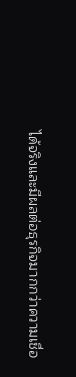ได้จริงและมีผลต่อธุรกิจมากกว่าความเชื่อ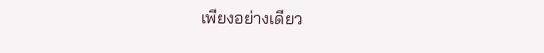เพียงอย่างเดียว